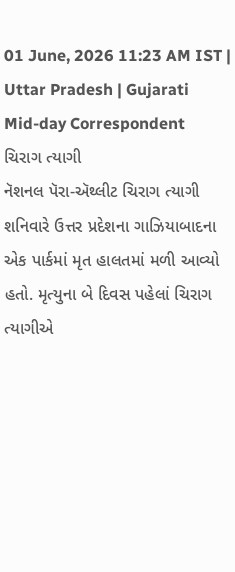01 June, 2026 11:23 AM IST | Uttar Pradesh | Gujarati Mid-day Correspondent
ચિરાગ ત્યાગી
નૅશનલ પૅરા-ઍથ્લીટ ચિરાગ ત્યાગી શનિવારે ઉત્તર પ્રદેશના ગાઝિયાબાદના એક પાર્કમાં મૃત હાલતમાં મળી આવ્યો હતો. મૃત્યુના બે દિવસ પહેલાં ચિરાગ ત્યાગીએ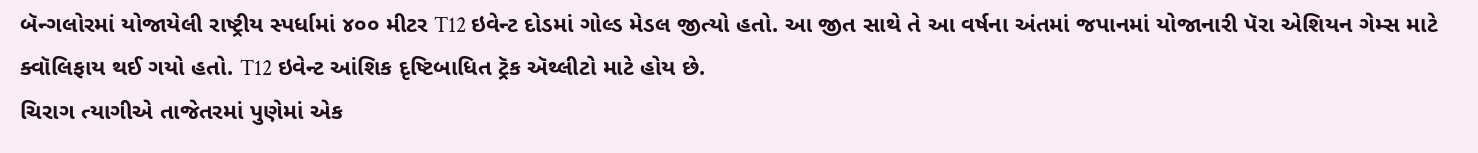બૅન્ગલોરમાં યોજાયેલી રાષ્ટ્રીય સ્પર્ધામાં ૪૦૦ મીટર T12 ઇવેન્ટ દોડમાં ગોલ્ડ મેડલ જીત્યો હતો. આ જીત સાથે તે આ વર્ષના અંતમાં જપાનમાં યોજાનારી પૅરા એશિયન ગેમ્સ માટે ક્વૉલિફાય થઈ ગયો હતો. T12 ઇવેન્ટ આંશિક દૃષ્ટિબાધિત ટ્રૅક ઍથ્લીટો માટે હોય છે.
ચિરાગ ત્યાગીએ તાજેતરમાં પુણેમાં એક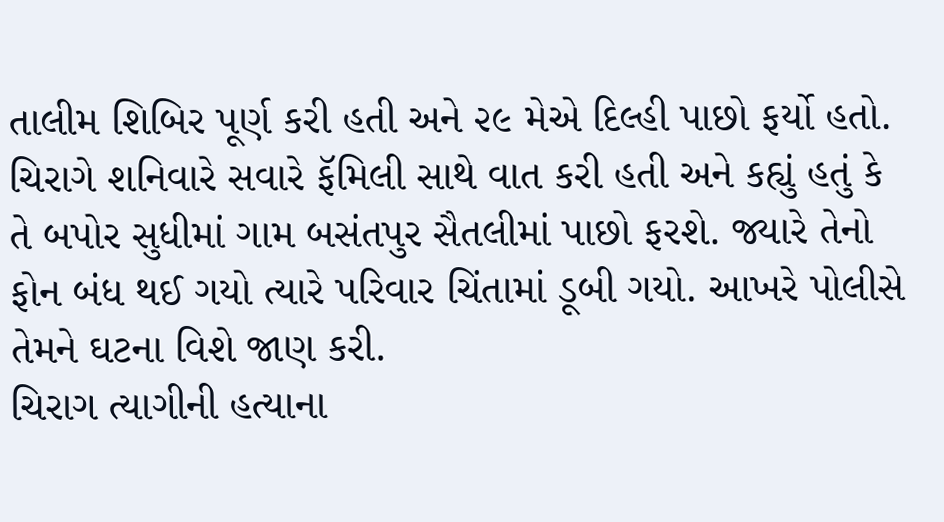તાલીમ શિબિર પૂર્ણ કરી હતી અને ૨૯ મેએ દિલ્હી પાછો ફર્યો હતો. ચિરાગે શનિવારે સવારે ફૅમિલી સાથે વાત કરી હતી અને કહ્યું હતું કે તે બપોર સુધીમાં ગામ બસંતપુર સૈતલીમાં પાછો ફરશે. જ્યારે તેનો ફોન બંધ થઈ ગયો ત્યારે પરિવાર ચિંતામાં ડૂબી ગયો. આખરે પોલીસે તેમને ઘટના વિશે જાણ કરી.
ચિરાગ ત્યાગીની હત્યાના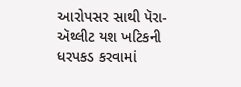આરોપસર સાથી પૅરા-ઍથ્લીટ યશ ખટિકની ધરપકડ કરવામાં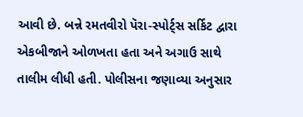આવી છે. બન્ને રમતવીરો પૅરા-સ્પોર્ટ્સ સર્કિટ દ્વારા એકબીજાને ઓળખતા હતા અને અગાઉ સાથે તાલીમ લીધી હતી. પોલીસના જણાવ્યા અનુસાર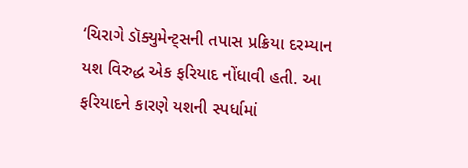‘ચિરાગે ડૉક્યુમેન્ટ્સની તપાસ પ્રક્રિયા દરમ્યાન યશ વિરુદ્ધ એક ફરિયાદ નોંધાવી હતી. આ ફરિયાદને કારણે યશની સ્પર્ધામાં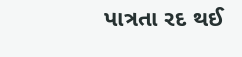પાત્રતા રદ થઈ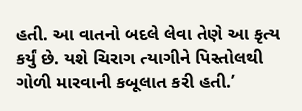હતી. આ વાતનો બદલે લેવા તેણે આ કૃત્ય કર્યું છે. યશે ચિરાગ ત્યાગીને પિસ્તોલથી ગોળી મારવાની કબૂલાત કરી હતી.’